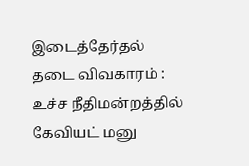இடைத்தேர்தல் தடை விவகாரம் : உச்ச நீதிமன்றத்தில் கேவியட் மனு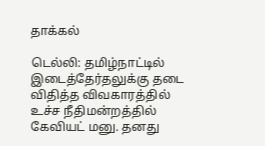தாக்கல்

டெல்லி: தமிழ்நாட்டில் இடைத்தேர்தலுக்கு தடை விதித்த விவகாரத்தில் உச்ச நீதிமன்றத்தில் கேவியட் மனு. தனது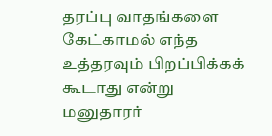தரப்பு வாதங்களை கேட்காமல் எந்த உத்தரவும் பிறப்பிக்கக் கூடாது என்று மனுதாரர்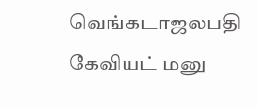வெங்கடாஜலபதி கேவியட் மனு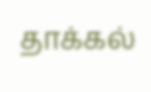தாக்கல்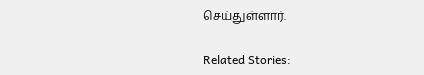செய்துள்ளார்.

Related Stories: